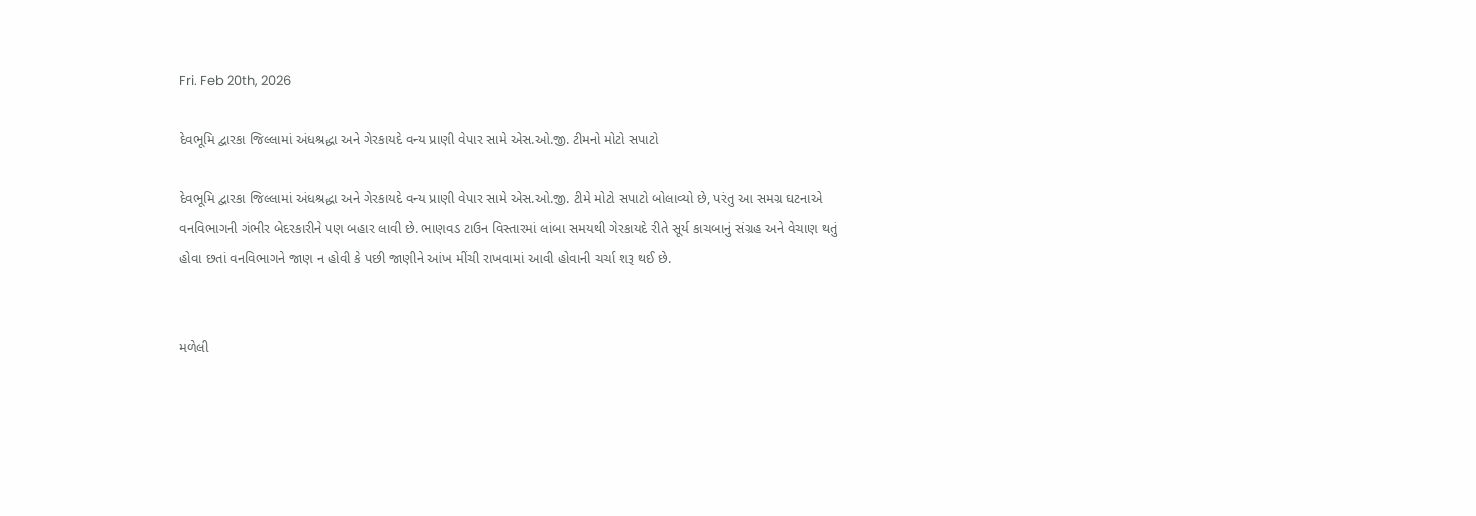Fri. Feb 20th, 2026

દેવભૂમિ દ્વારકા જિલ્લામાં અંધશ્રદ્ધા અને ગેરકાયદે વન્ય પ્રાણી વેપાર સામે એસ.ઓ.જી. ટીમનો મોટો સપાટો

દેવભૂમિ દ્વારકા જિલ્લામાં અંધશ્રદ્ધા અને ગેરકાયદે વન્ય પ્રાણી વેપાર સામે એસ.ઓ.જી. ટીમે મોટો સપાટો બોલાવ્યો છે, પરંતુ આ સમગ્ર ઘટનાએ વનવિભાગની ગંભીર બેદરકારીને પણ બહાર લાવી છે. ભાણવડ ટાઉન વિસ્તારમાં લાંબા સમયથી ગેરકાયદે રીતે સૂર્ય કાચબાનું સંગ્રહ અને વેચાણ થતું હોવા છતાં વનવિભાગને જાણ ન હોવી કે પછી જાણીને આંખ મીંચી રાખવામાં આવી હોવાની ચર્ચા શરૂ થઈ છે.


મળેલી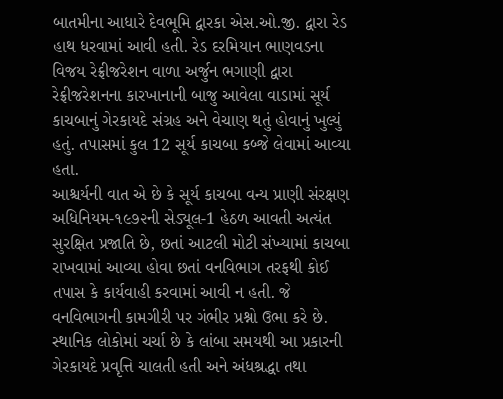બાતમીના આધારે દેવભૂમિ દ્વારકા એસ.ઓ.જી. દ્વારા રેડ હાથ ધરવામાં આવી હતી. રેડ દરમિયાન ભાણવડના વિજય રેફ્રીજરેશન વાળા અર્જુન ભગાણી દ્વારા રેફ્રીજરેશનના કારખાનાની બાજુ આવેલા વાડામાં સૂર્ય કાચબાનું ગેરકાયદે સંગ્રહ અને વેચાણ થતું હોવાનું ખુલ્યું હતું. તપાસમાં કુલ 12 સૂર્ય કાચબા કબ્જે લેવામાં આવ્યા હતા.
આશ્ચર્યની વાત એ છે કે સૂર્ય કાચબા વન્ય પ્રાણી સંરક્ષણ અધિનિયમ-૧૯૭૨ની સેડ્યૂલ-1 હેઠળ આવતી અત્યંત સુરક્ષિત પ્રજાતિ છે, છતાં આટલી મોટી સંખ્યામાં કાચબા રાખવામાં આવ્યા હોવા છતાં વનવિભાગ તરફથી કોઈ તપાસ કે કાર્યવાહી કરવામાં આવી ન હતી. જે વનવિભાગની કામગીરી પર ગંભીર પ્રશ્નો ઉભા કરે છે.
સ્થાનિક લોકોમાં ચર્ચા છે કે લાંબા સમયથી આ પ્રકારની ગેરકાયદે પ્રવૃત્તિ ચાલતી હતી અને અંધશ્રદ્ધા તથા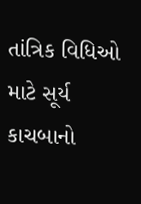તાંત્રિક વિધિઓ માટે સૂર્ય કાચબાનો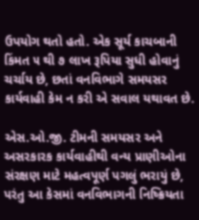ઉપયોગ થતો હતો. એક સૂર્ય કાચબાની કિંમત ૫ થી ૭ લાખ રૂપિયા સુધી હોવાનું ચર્ચાય છે, છતાં વનવિભાગે સમયસર કાર્યવાહી કેમ ન કરી એ સવાલ યથાવત છે.

એસ.ઓ.જી. ટીમની સમયસર અને અસરકારક કાર્યવાહીથી વન્ય પ્રાણીઓના સંરક્ષણ માટે મહત્વપૂર્ણ પગલું ભરાયું છે, પરંતુ આ કેસમાં વનવિભાગની નિષ્ક્રિયતા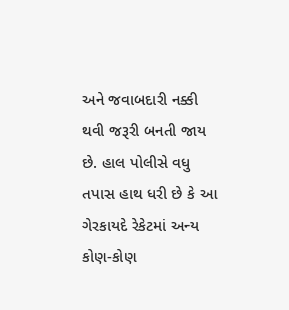અને જવાબદારી નક્કી થવી જરૂરી બનતી જાય છે. હાલ પોલીસે વધુ તપાસ હાથ ધરી છે કે આ ગેરકાયદે રેકેટમાં અન્ય કોણ-કોણ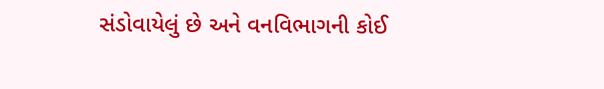સંડોવાયેલું છે અને વનવિભાગની કોઈ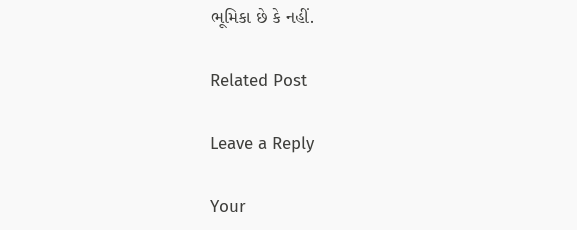ભૂમિકા છે કે નહીં.

Related Post

Leave a Reply

Your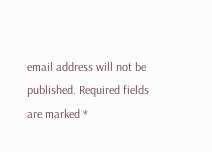email address will not be published. Required fields are marked *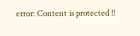error: Content is protected !!